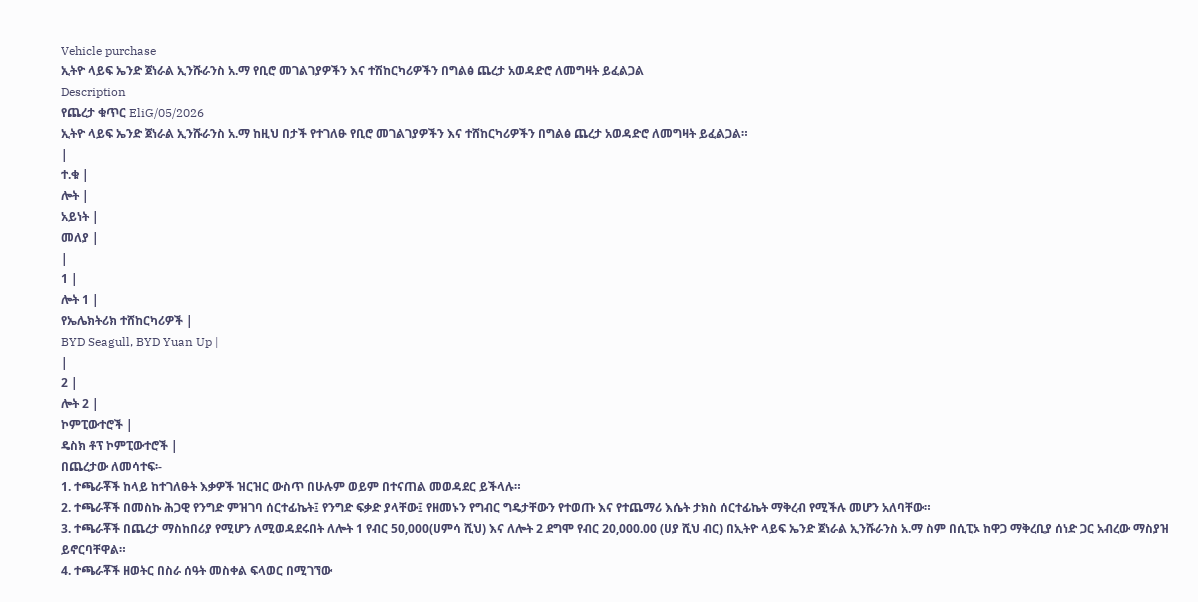Vehicle purchase
ኢትዮ ላይፍ ኤንድ ጀነራል ኢንሹራንስ አ.ማ የቢሮ መገልገያዎችን እና ተሽከርካሪዎችን በግልፅ ጨረታ አወዳድሮ ለመግዛት ይፈልጋል
Description
የጨረታ ቁጥር EliG/05/2026
ኢትዮ ላይፍ ኤንድ ጀነራል ኢንሹራንስ አ.ማ ከዚህ በታች የተገለፁ የቢሮ መገልገያዎችን እና ተሸከርካሪዎችን በግልፅ ጨረታ አወዳድሮ ለመግዛት ይፈልጋል።
|
ተ.ቁ |
ሎት |
አይነት |
መለያ |
|
1 |
ሎት 1 |
የኤሌክትሪክ ተሸከርካሪዎች |
BYD Seagull, BYD Yuan Up |
|
2 |
ሎት 2 |
ኮምፒውተሮች |
ዴስክ ቶፕ ኮምፒውተሮች |
በጨረታው ለመሳተፍ፡-
1. ተጫራቾች ከላይ ከተገለፁት እቃዎች ዝርዝር ውስጥ በሁሉም ወይም በተናጠል መወዳደር ይችላሉ።
2. ተጫራቾች በመስኩ ሕጋዊ የንግድ ምዝገባ ሰርተፊኬት፤ የንግድ ፍቃድ ያላቸው፤ የዘመኑን የግብር ግዴታቸውን የተወጡ እና የተጨማሪ እሴት ታክስ ሰርተፊኬት ማቅረብ የሚችሉ መሆን አለባቸው።
3. ተጫራቾች በጨረታ ማስከበሪያ የሚሆን ለሚወዳደሩበት ለሎት 1 የብር 50,000(ሀምሳ ሺህ) እና ለሎት 2 ደግሞ የብር 20,000.00 (ሀያ ሺህ ብር) በኢትዮ ላይፍ ኤንድ ጀነራል ኢንሹራንስ አ.ማ ስም በሲፒኦ ከዋጋ ማቅረቢያ ሰነድ ጋር አብረው ማስያዝ ይኖርባቸዋል።
4. ተጫራቾች ዘወትር በስራ ሰዓት መስቀል ፍላወር በሚገኘው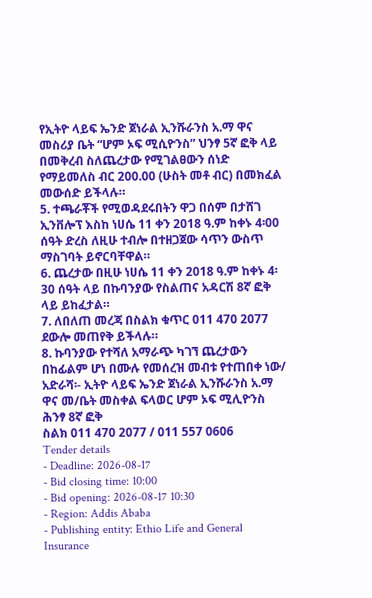የኢትዮ ላይፍ ኤንድ ጀነራል ኢንሹራንስ አ.ማ ዋና መስሪያ ቤት “ሆም ኦፍ ሚሲዮንስ” ህንፃ 5ኛ ፎቅ ላይ በመቅረብ ስለጨረታው የሚገልፀውን ሰነድ የማይመለስ ብር 200.00 (ሁስት መቶ ብር) በመክፈል መውሰድ ይችላሉ።
5. ተጫራቾች የሚወዳደሩበትን ዋጋ በሰም በታሸገ ኢንቨሎፕ እስከ ነሀሴ 11 ቀን 2018 ዓ.ም ከቀኑ 4፡00 ሰዓት ድረስ ለዚሁ ተብሎ በተዘጋጀው ሳጥን ውስጥ ማስገባት ይኖርባቸዋል።
6. ጨረታው በዚሁ ነሀሴ 11 ቀን 2018 ዓ.ም ከቀኑ 4፡30 ሰዓት ላይ በኩባንያው የስልጠና አዳርሽ 8ኛ ፎቅ ላይ ይከፈታል።
7. ለበለጠ መረጃ በስልክ ቁጥር 011 470 2077 ደውሎ መጠየቅ ይችላሉ።
8. ኩባንያው የተሻለ አማራጭ ካገኘ ጨረታውን በከፊልም ሆነ በሙሉ የመሰረዝ መብቱ የተጠበቀ ነው/
አድራሻ፡- ኢትዮ ላይፍ ኤንድ ጀነራል ኢንሹራንስ አ.ማ ዋና መ/ቤት መስቀል ፍላወር ሆም ኦፍ ሚሊዮንስ ሕንፃ 8ኛ ፎቅ
ስልክ 011 470 2077 / 011 557 0606
Tender details
- Deadline: 2026-08-17
- Bid closing time: 10:00
- Bid opening: 2026-08-17 10:30
- Region: Addis Ababa
- Publishing entity: Ethio Life and General Insurance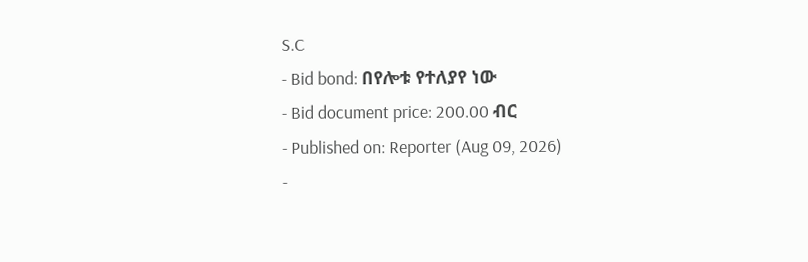S.C
- Bid bond: በየሎቱ የተለያየ ነው
- Bid document price: 200.00 ብር
- Published on: Reporter (Aug 09, 2026)
-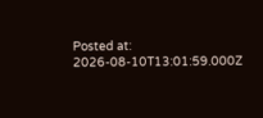Posted at: 2026-08-10T13:01:59.000Z